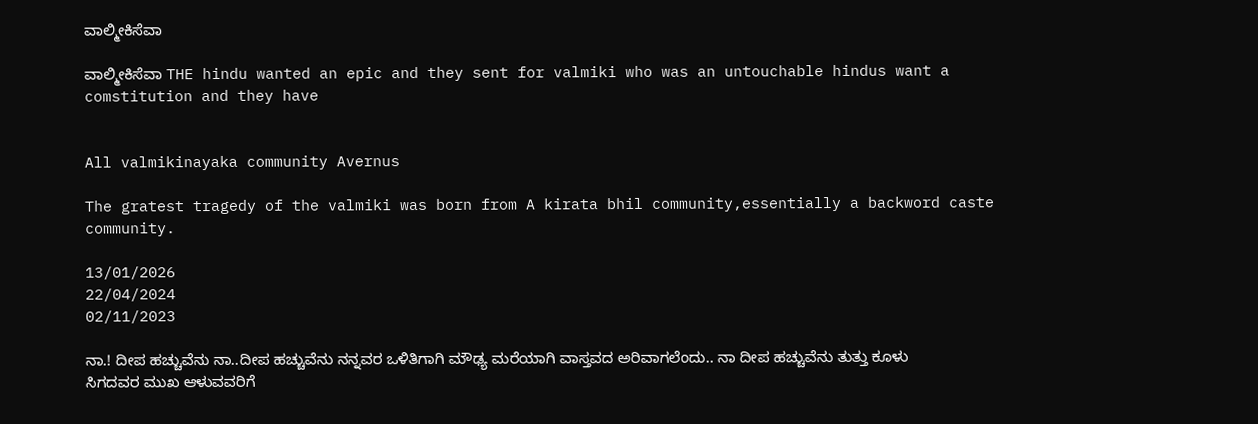ವಾಲ್ಮೀಕಿಸೆವಾ

ವಾಲ್ಮೀಕಿಸೆವಾ THE hindu wanted an epic and they sent for valmiki who was an untouchable hindus want a comstitution and they have


All valmikinayaka community Avernus

The gratest tragedy of the valmiki was born from A kirata bhil community,essentially a backword caste community.

13/01/2026
22/04/2024
02/11/2023

ನಾ.! ದೀಪ ಹಚ್ಚುವೆನು ನಾ..ದೀಪ ಹಚ್ಚುವೆನು ನನ್ನವರ ಒಳಿತಿಗಾಗಿ ಮೌಢ್ಯ ಮರೆಯಾಗಿ ವಾಸ್ತವದ ಅರಿವಾಗಲೆಂದು.. ನಾ ದೀಪ ಹಚ್ಚುವೆನು ತುತ್ತು ಕೂಳು ಸಿಗದವರ ಮುಖ ಆಳುವವರಿಗೆ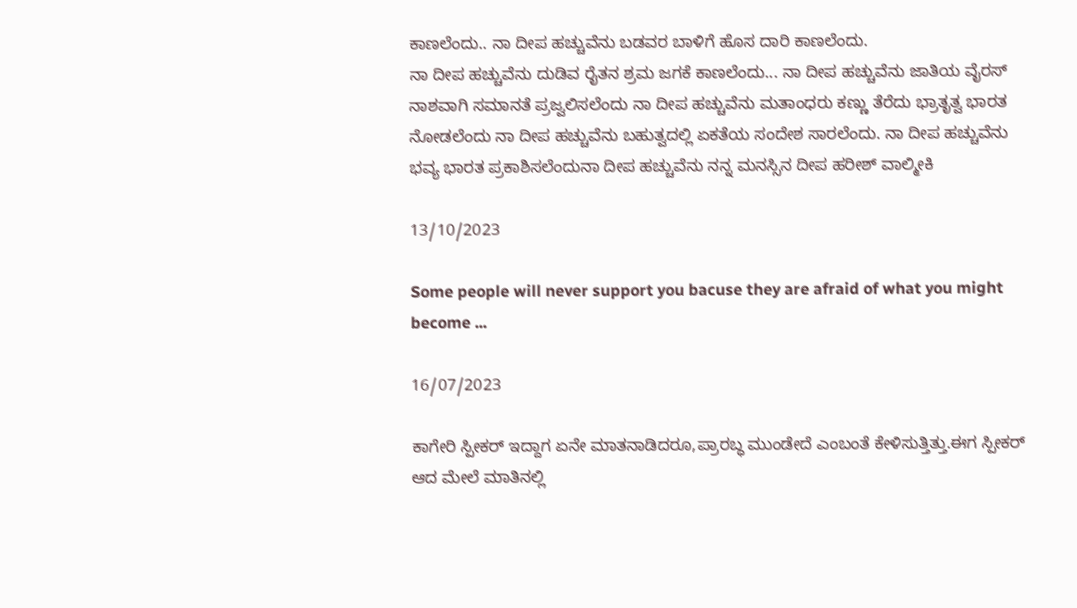ಕಾಣಲೆಂದು.. ನಾ ದೀಪ ಹಚ್ಚುವೆನು ಬಡವರ ಬಾಳಿಗೆ ಹೊಸ ದಾರಿ ಕಾಣಲೆಂದು.
ನಾ ದೀಪ ಹಚ್ಚುವೆನು ದುಡಿವ ರೈತನ ಶ್ರಮ ಜಗಕೆ ಕಾಣಲೆಂದು... ನಾ ದೀಪ ಹಚ್ಚುವೆನು ಜಾತಿಯ ವೈರಸ್ ನಾಶವಾಗಿ ಸಮಾನತೆ ಪ್ರಜ್ವಲಿಸಲೆಂದು ನಾ ದೀಪ ಹಚ್ಚುವೆನು ಮತಾಂಧರು ಕಣ್ಣು ತೆರೆದು ಭ್ರಾತೃತ್ವ ಭಾರತ ನೋಡಲೆಂದು ನಾ ದೀಪ ಹಚ್ಚುವೆನು ಬಹುತ್ವದಲ್ಲಿ ಏಕತೆಯ ಸಂದೇಶ ಸಾರಲೆಂದು. ನಾ ದೀಪ ಹಚ್ಚುವೆನು ಭವ್ಯ ಭಾರತ ಪ್ರಕಾಶಿಸಲೆಂದುನಾ ದೀಪ ಹಚ್ಚುವೆನು ನನ್ನ ಮನಸ್ಸಿನ ದೀಪ ಹರೀಶ್ ವಾಲ್ಮೀಕಿ

13/10/2023

Some people will never support you bacuse they are afraid of what you might become ...

16/07/2023

ಕಾಗೇರಿ ಸ್ಪೀಕರ್ ಇದ್ದಾಗ ಏನೇ ಮಾತನಾಡಿದರೂ,ಪ್ರಾರಬ್ಧ ಮುಂಡೇದೆ ಎಂಬಂತೆ ಕೇಳಿಸುತ್ತಿತ್ತು.ಈಗ ಸ್ಪೀಕರ್ ಆದ ಮೇಲೆ ಮಾತಿನಲ್ಲಿ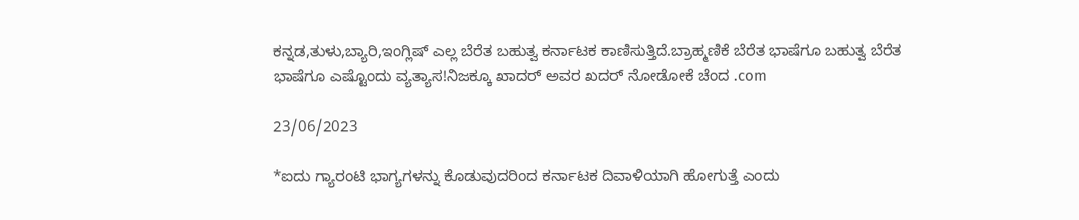ಕನ್ನಡ,ತುಳು,ಬ್ಯಾರಿ,ಇಂಗ್ಲಿಷ್ ಎಲ್ಲ ಬೆರೆತ ಬಹುತ್ವ ಕರ್ನಾಟಕ ಕಾಣಿಸುತ್ತಿದೆ.ಬ್ರಾಹ್ಮಣಿಕೆ ಬೆರೆತ ಭಾಷೆಗೂ ಬಹುತ್ವ ಬೆರೆತ ಭಾಷೆಗೂ ಎಷ್ಟೊಂದು ವ್ಯತ್ಯಾಸ!ನಿಜಕ್ಕೂ ಖಾದರ್ ಅವರ ಖದರ್ ನೋಡೋಕೆ ಚೆಂದ .com

23/06/2023

*ಐದು ಗ್ಯಾರಂಟಿ ಭಾಗ್ಯಗಳನ್ನು ಕೊಡುವುದರಿಂದ ಕರ್ನಾಟಕ ದಿವಾಳಿಯಾಗಿ ಹೋಗುತ್ತೆ ಎಂದು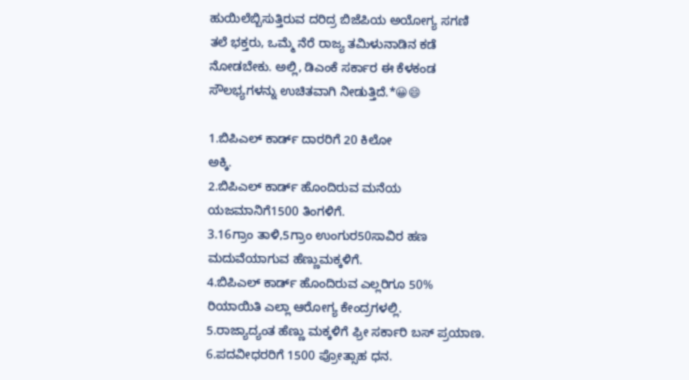ಹುಯಿಲೆಬ್ಬಿಸುತ್ತಿರುವ ದರಿದ್ರ ಬಿಜೆಪಿಯ ಅಯೋಗ್ಯ ಸಗಣಿ ತಲೆ ಭಕ್ತರು, ಒಮ್ಮೆ ನೆರೆ ರಾಜ್ಯ ತಮಿಳುನಾಡಿನ ಕಡೆ ನೋಡಬೇಕು. ಅಲ್ಲಿ, ಡಿಎಂಕೆ ಸರ್ಕಾರ ಈ ಕೆಳಕಂಡ ಸೌಲಭ್ಯಗಳನ್ನು ಉಚಿತವಾಗಿ ನೀಡುತ್ತಿದೆ.*😀😄

1.ಬಿಪಿಎಲ್ ಕಾರ್ಡ್ ದಾರರಿಗೆ 20 ಕಿಲೋ
ಅಕ್ಕಿ.
2.ಬಿಪಿಎಲ್ ಕಾರ್ಡ್ ಹೊಂದಿರುವ ಮನೆಯ ಯಜಮಾನಿಗೆ1500 ತಿಂಗಳಿಗೆ.
3.16ಗ್ರಾಂ ತಾಳಿ,5ಗ್ರಾಂ ಉಂಗುರ50ಸಾವಿರ ಹಣ ಮದುವೆಯಾಗುವ ಹೆಣ್ಣುಮಕ್ಕಳಿಗೆ.
4.ಬಿಪಿಎಲ್ ಕಾರ್ಡ್ ಹೊಂದಿರುವ ಎಲ್ಲರಿಗೂ 50% ರಿಯಾಯಿತಿ ಎಲ್ಲಾ ಆರೋಗ್ಯ ಕೇಂದ್ರಗಳಲ್ಲಿ.
5.ರಾಜ್ಯಾದ್ಯಂತ ಹೆಣ್ಣು ಮಕ್ಕಳಿಗೆ ಫ್ರೀ ಸರ್ಕಾರಿ ಬಸ್ ಪ್ರಯಾಣ.
6.ಪದವೀಧರರಿಗೆ 1500 ಪ್ರೋತ್ಸಾಹ ಧನ.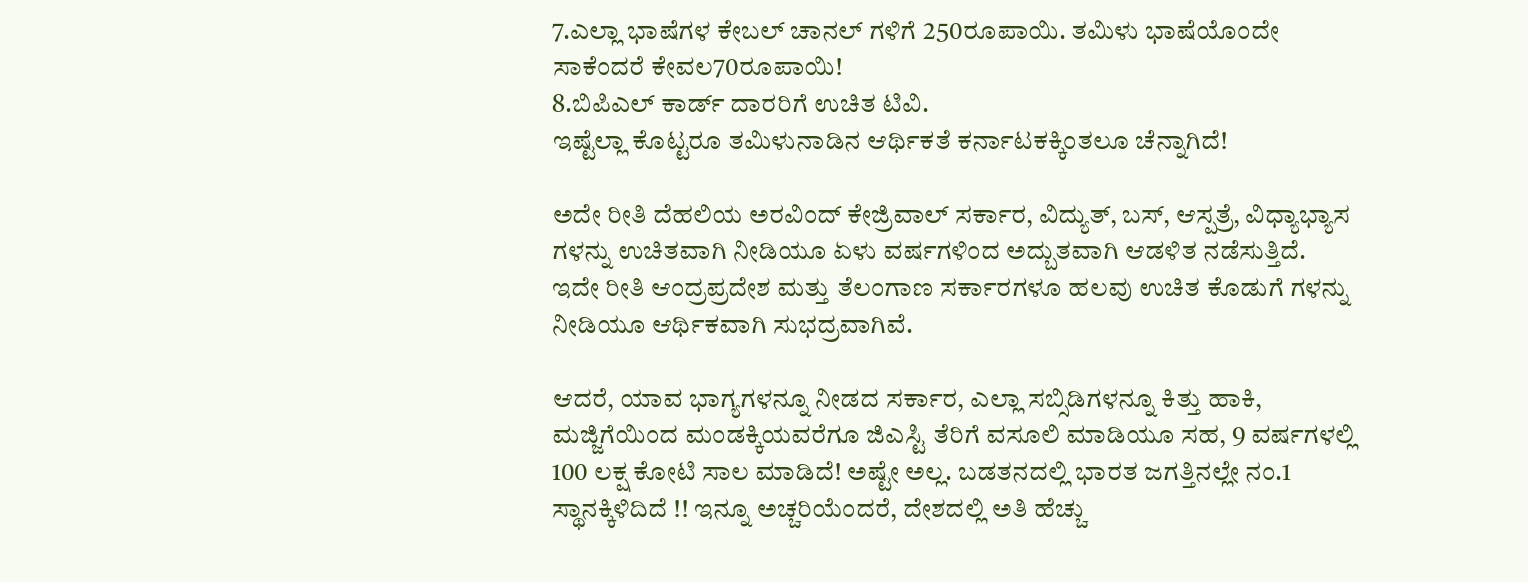7.ಎಲ್ಲಾ ಭಾಷೆಗಳ ಕೇಬಲ್ ಚಾನಲ್ ಗಳಿಗೆ 250ರೂಪಾಯಿ. ತಮಿಳು ಭಾಷೆಯೊಂದೇ ಸಾಕೆಂದರೆ ಕೇವಲ70ರೂಪಾಯಿ!
8.ಬಿಪಿಎಲ್ ಕಾರ್ಡ್ ದಾರರಿಗೆ ಉಚಿತ ಟಿವಿ.
ಇಷ್ಟೆಲ್ಲಾ ಕೊಟ್ಟರೂ ತಮಿಳುನಾಡಿನ ಆರ್ಥಿಕತೆ ಕರ್ನಾಟಕಕ್ಕಿಂತಲೂ ಚೆನ್ನಾಗಿದೆ!

ಅದೇ ರೀತಿ ದೆಹಲಿಯ ಅರವಿಂದ್ ಕೇಜ್ರಿವಾಲ್ ಸರ್ಕಾರ, ವಿದ್ಯುತ್, ಬಸ್, ಆಸ್ಪತ್ರೆ, ವಿಧ್ಯಾಭ್ಯಾಸ ಗಳನ್ನು ಉಚಿತವಾಗಿ ನೀಡಿಯೂ ಏಳು ವರ್ಷಗಳಿಂದ ಅದ್ಬುತವಾಗಿ ಆಡಳಿತ ನಡೆಸುತ್ತಿದೆ.
ಇದೇ ರೀತಿ ಆಂದ್ರಪ್ರದೇಶ ಮತ್ತು ತೆಲಂಗಾಣ ಸರ್ಕಾರಗಳೂ ಹಲವು ಉಚಿತ ಕೊಡುಗೆ ಗಳನ್ನು ನೀಡಿಯೂ ಆರ್ಥಿಕವಾಗಿ ಸುಭದ್ರವಾಗಿವೆ.

ಆದರೆ, ಯಾವ ಭಾಗ್ಯಗಳನ್ನೂ ನೀಡದ ಸರ್ಕಾರ, ಎಲ್ಲಾ ಸಬ್ಸಿಡಿಗಳನ್ನೂ ಕಿತ್ತು ಹಾಕಿ, ಮಜ್ಜಿಗೆಯಿಂದ ಮಂಡಕ್ಕಿಯವರೆಗೂ ಜಿಎಸ್ಟಿ ತೆರಿಗೆ ವಸೂಲಿ ಮಾಡಿಯೂ ಸಹ, 9 ವರ್ಷಗಳಲ್ಲಿ 100 ಲಕ್ಷ ಕೋಟಿ ಸಾಲ ಮಾಡಿದೆ! ಅಷ್ಟೇ ಅಲ್ಲ. ಬಡತನದಲ್ಲಿ ಭಾರತ ಜಗತ್ತಿನಲ್ಲೇ ನಂ.1 ಸ್ಥಾನಕ್ಕಿಳಿದಿದೆ !! ಇನ್ನೂ ಅಚ್ಚರಿಯೆಂದರೆ, ದೇಶದಲ್ಲಿ ಅತಿ ಹೆಚ್ಚು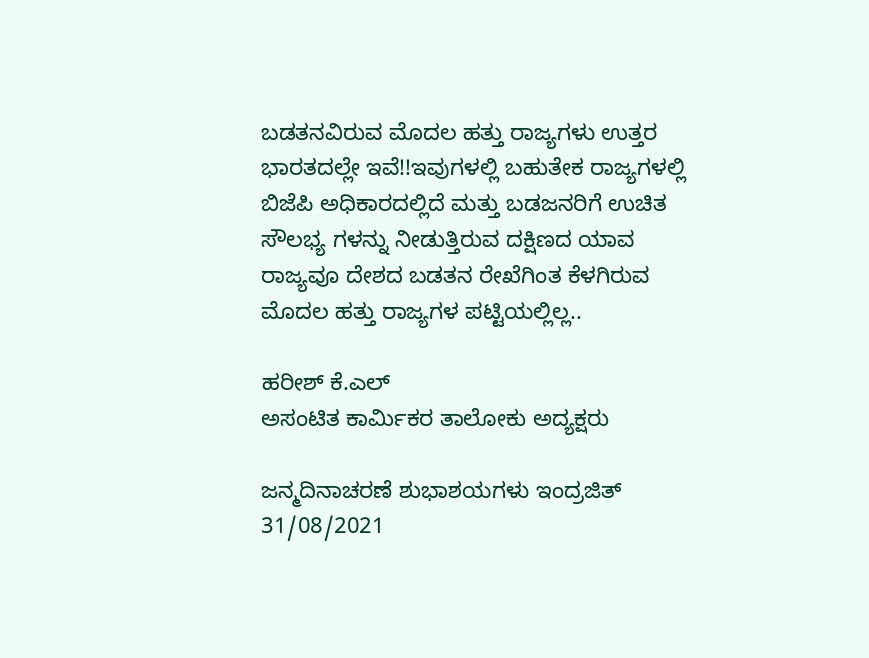ಬಡತನವಿರುವ ಮೊದಲ ಹತ್ತು ರಾಜ್ಯಗಳು ಉತ್ತರ ಭಾರತದಲ್ಲೇ ಇವೆ!!ಇವುಗಳಲ್ಲಿ ಬಹುತೇಕ ರಾಜ್ಯಗಳಲ್ಲಿ ಬಿಜೆಪಿ ಅಧಿಕಾರದಲ್ಲಿದೆ ಮತ್ತು ಬಡಜನರಿಗೆ ಉಚಿತ ಸೌಲಭ್ಯ ಗಳನ್ನು ನೀಡುತ್ತಿರುವ ದಕ್ಷಿಣದ ಯಾವ ರಾಜ್ಯವೂ ದೇಶದ ಬಡತನ ರೇಖೆಗಿಂತ ಕೆಳಗಿರುವ ಮೊದಲ ಹತ್ತು ರಾಜ್ಯಗಳ ಪಟ್ಟಿಯಲ್ಲಿಲ್ಲ..

ಹರೀಶ್ ಕೆ.ಎಲ್
ಅಸಂಟಿತ ಕಾರ್ಮಿಕರ ತಾಲೋಕು ಅದ್ಯಕ್ಷರು

ಜನ್ಮದಿನಾಚರಣೆ ಶುಭಾಶಯಗಳು ಇಂದ್ರಜಿತ್
31/08/2021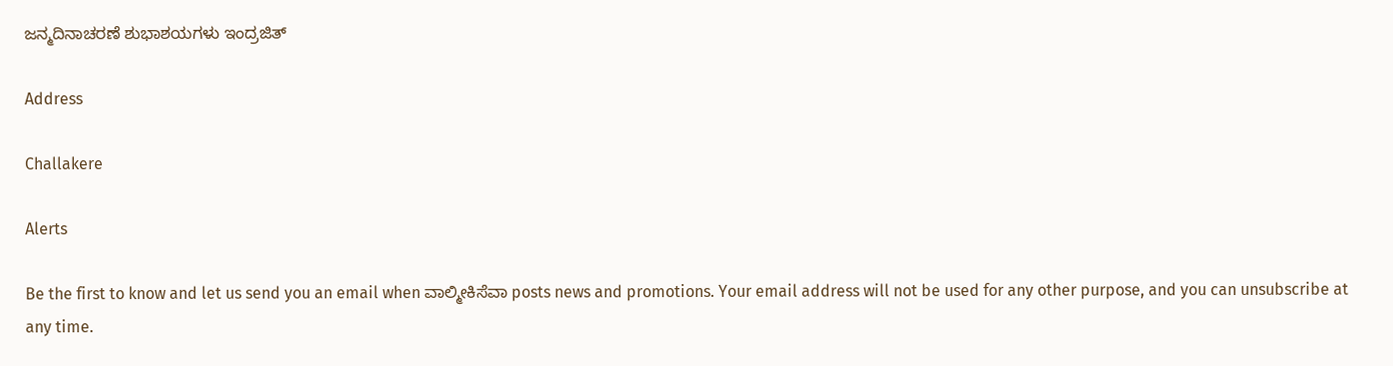ಜನ್ಮದಿನಾಚರಣೆ ಶುಭಾಶಯಗಳು ಇಂದ್ರಜಿತ್

Address

Challakere

Alerts

Be the first to know and let us send you an email when ವಾಲ್ಮೀಕಿಸೆವಾ posts news and promotions. Your email address will not be used for any other purpose, and you can unsubscribe at any time.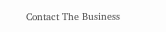Contact The Business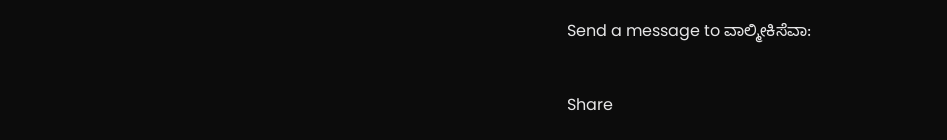Send a message to ವಾಲ್ಮೀಕಿಸೆವಾ:

Share